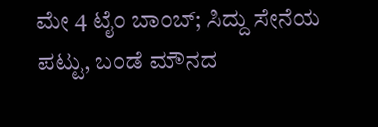ಮೇ 4 ಟೈಂ ಬಾಂಬ್; ಸಿದ್ದು ಸೇನೆಯ ಪಟ್ಟು, ಬಂಡೆ ಮೌನದ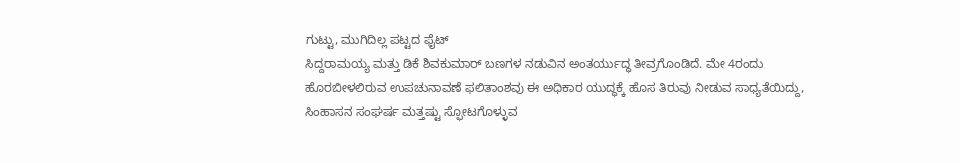ಗುಟ್ಟು, ಮುಗಿದಿಲ್ಲ ಪಟ್ಟದ ಫೈಟ್
ಸಿದ್ದರಾಮಯ್ಯ ಮತ್ತು ಡಿಕೆ ಶಿವಕುಮಾರ್ ಬಣಗಳ ನಡುವಿನ ಅಂತರ್ಯುದ್ಧ ತೀವ್ರಗೊಂಡಿದೆ. ಮೇ 4ರಂದು ಹೊರಬೀಳಲಿರುವ ಉಪಚುನಾವಣೆ ಫಲಿತಾಂಶವು ಈ ಅಧಿಕಾರ ಯುದ್ಧಕ್ಕೆ ಹೊಸ ತಿರುವು ನೀಡುವ ಸಾಧ್ಯತೆಯಿದ್ದು, ಸಿಂಹಾಸನ ಸಂಘರ್ಷ ಮತ್ತಷ್ಟು ಸ್ಫೋಟಗೊಳ್ಳುವ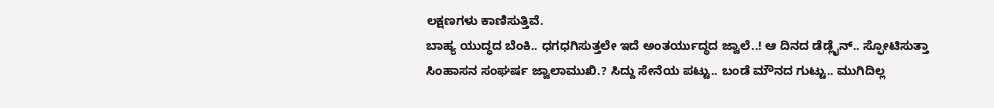ಲಕ್ಷಣಗಳು ಕಾಣಿಸುತ್ತಿವೆ.
ಬಾಹ್ಯ ಯುದ್ಧದ ಬೆಂಕಿ.. ಧಗಧಗಿಸುತ್ತಲೇ ಇದೆ ಅಂತರ್ಯುದ್ಧದ ಜ್ವಾಲೆ..! ಆ ದಿನದ ಡೆಡ್ಲೈನ್.. ಸ್ಫೋಟಿಸುತ್ತಾ ಸಿಂಹಾಸನ ಸಂಘರ್ಷ ಜ್ವಾಲಾಮುಖಿ.? ಸಿದ್ದು ಸೇನೆಯ ಪಟ್ಟು.. ಬಂಡೆ ಮೌನದ ಗುಟ್ಟು.. ಮುಗಿದಿಲ್ಲ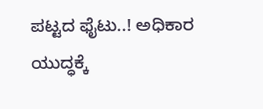ಪಟ್ಟದ ಫೈಟು..! ಅಧಿಕಾರ ಯುದ್ಧಕ್ಕೆ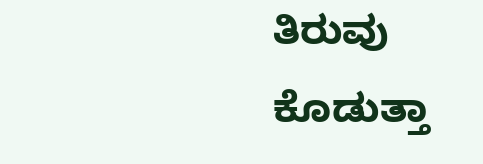ತಿರುವು ಕೊಡುತ್ತಾ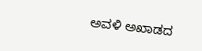ಅವಳಿ ಅಖಾಡದ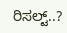ರಿಸಲ್ಟ್..?